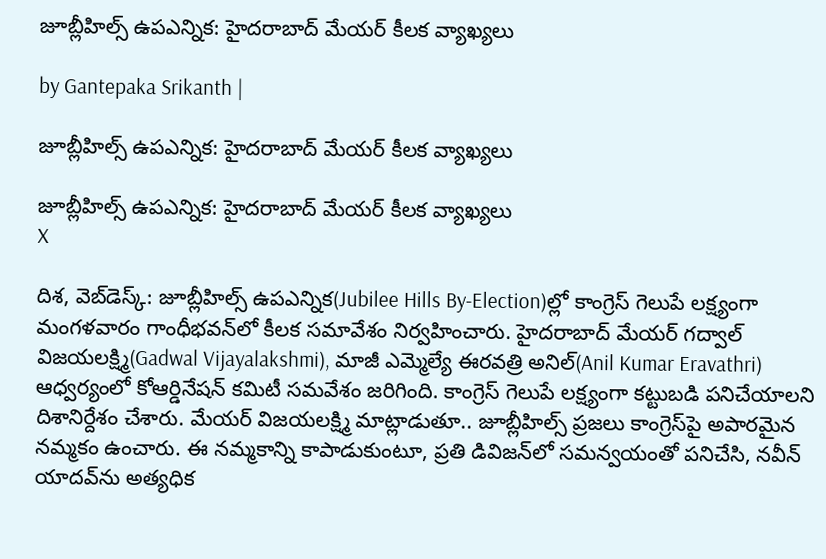జూబ్లీహిల్స్ ఉపఎన్నిక: హైదరాబాద్ మేయర్ కీలక వ్యాఖ్యలు

by Gantepaka Srikanth |

జూబ్లీహిల్స్ ఉపఎన్నిక: హైదరాబాద్ మేయర్ కీలక వ్యాఖ్యలు

జూబ్లీహిల్స్ ఉపఎన్నిక: హైదరాబాద్ మేయర్ కీలక వ్యాఖ్యలు
X

దిశ, వెబ్‌డెస్క్: జూబ్లీహిల్స్ ఉపఎన్నిక(Jubilee Hills By-Election)ల్లో కాంగ్రెస్ గెలుపే లక్ష్యంగా మంగళవారం గాంధీభవన్‌లో కీలక సమావేశం నిర్వహించారు. హైదరాబాద్ మేయర్ గద్వాల్ విజయలక్ష్మి(Gadwal Vijayalakshmi), మాజీ ఎమ్మెల్యే ఈరవత్రి అనిల్(Anil Kumar Eravathri) ఆధ్వర్యంలో కోఆర్డినేషన్ కమిటీ సమవేశం జరిగింది. కాంగ్రెస్ గెలుపే లక్ష్యంగా కట్టుబడి పనిచేయాలని దిశానిర్దేశం చేశారు. మేయర్ విజయలక్ష్మి మాట్లాడుతూ.. జూబ్లీహిల్స్ ప్రజలు కాంగ్రెస్‌పై అపారమైన నమ్మకం ఉంచారు. ఈ నమ్మకాన్ని కాపాడుకుంటూ, ప్రతి డివిజన్‌లో సమన్వయంతో పనిచేసి, నవీన్ యాదవ్‌ను అత్యధిక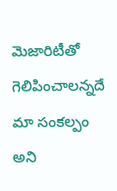మెజారిటీతో గెలిపించాలన్నదే మా సంకల్పం అని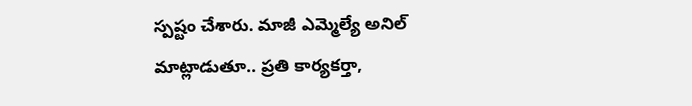స్పష్టం చేశారు. మాజీ ఎమ్మెల్యే అనిల్ మాట్లాడుతూ.. ప్రతి కార్యకర్తా,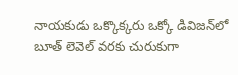నాయకుడు ఒక్కొక్కరు ఒక్కో డివిజన్‌లో బూత్ లెవెల్ వరకు చురుకుగా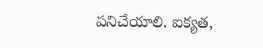పనిచేయాలి. ఐక్యత,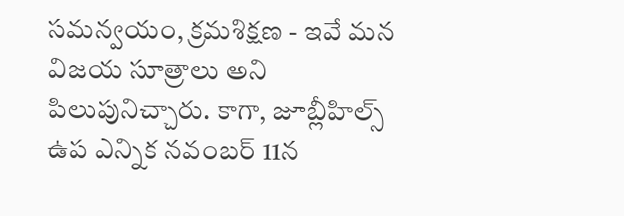సమన్వయం, క్రమశిక్షణ - ఇవే మన విజయ సూత్రాలు అని పిలుపునిచ్చారు. కాగా, జూబ్లీహిల్స్ ఉప ఎన్నిక నవంబర్ 11న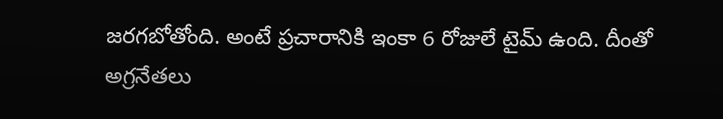జరగబోతోంది. అంటే ప్రచారానికి ఇంకా 6 రోజులే టైమ్ ఉంది. దీంతో అగ్రనేతలు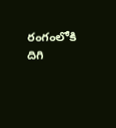రంగంలోకి దిగి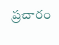ప్రచారం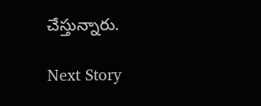చేస్తున్నారు.

Next Story